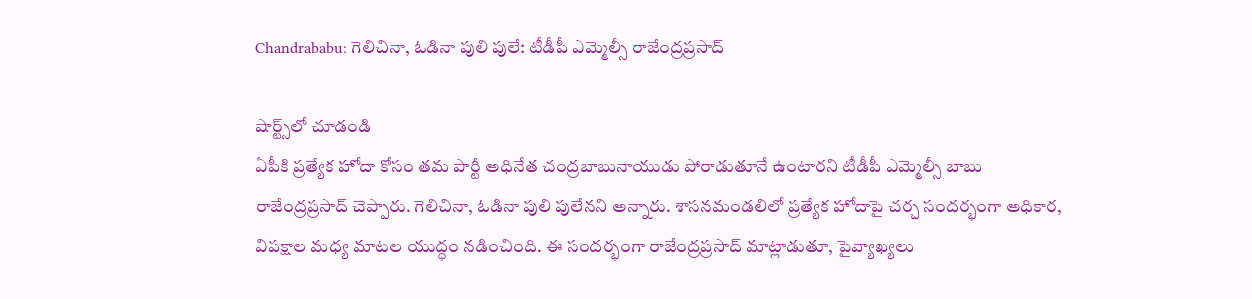Chandrababu: గెలిచినా, ఓడినా పులి పులే: టీడీపీ ఎమ్మెల్సీ రాజేంద్రప్రసాద్

షార్ట్స్‌లో చూడండి
ఏపీకి ప్రత్యేక హోదా కోసం తమ పార్టీ అధినేత చంద్రబాబునాయుడు పోరాడుతూనే ఉంటారని టీడీపీ ఎమ్మెల్సీ బాబు రాజేంద్రప్రసాద్ చెప్పారు. గెలిచినా, ఓడినా పులి పులేనని అన్నారు. శాసనమండలిలో ప్రత్యేక హోదాపై చర్చ సందర్భంగా అధికార, విపక్షాల మధ్య మాటల యుద్ధం నడించింది. ఈ సందర్భంగా రాజేంద్రప్రసాద్ మాట్లాడుతూ, పైవ్యాఖ్యలు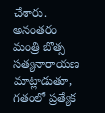చేశారు. అనంతరం మంత్రి బొత్స సత్యనారాయణ మాట్లాడుతూ, గతంలో ప్రత్యేక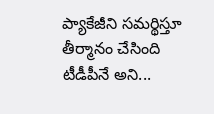ప్యాకేజీని సమర్థిస్తూ తీర్మానం చేసింది టీడీపీనే అని...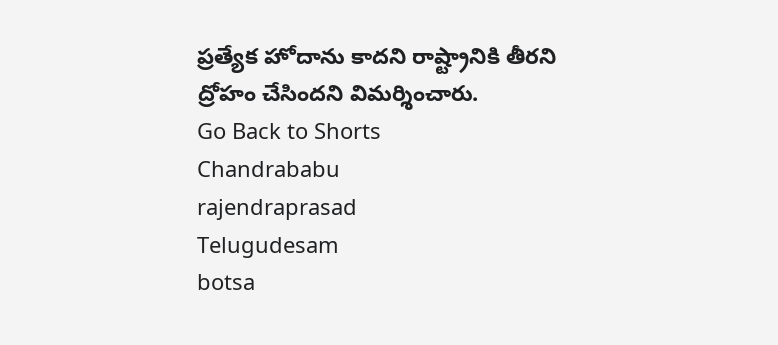ప్రత్యేక హోదాను కాదని రాష్ట్రానికి తీరని ద్రోహం చేసిందని విమర్శించారు.
Go Back to Shorts
Chandrababu
rajendraprasad
Telugudesam
botsa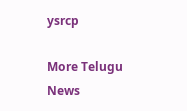ysrcp

More Telugu News